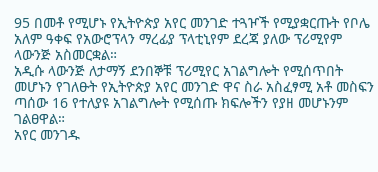95 በመቶ የሚሆኑ የኢትዮጵያ አየር መንገድ ተጓዦች የሚያቋርጡት የቦሌ አለም ዓቀፍ የአውሮፕላን ማረፊያ ፕላቲኒየም ደረጃ ያለው ፕሪሚየም ላውንጅ አስመርቋል።
አዲሱ ላውንጅ ለታማኝ ደንበኞቹ ፕሪሚየር አገልግሎት የሚሰጥበት መሆኑን የገለፁት የኢትዮጵያ አየር መንገድ ዋና ስራ አስፈፃሚ አቶ መስፍን ጣሰው 16 የተለያዩ አገልግሎት የሚሰጡ ክፍሎችን የያዘ መሆኑንም ገልፀዋል።
አየር መንገዱ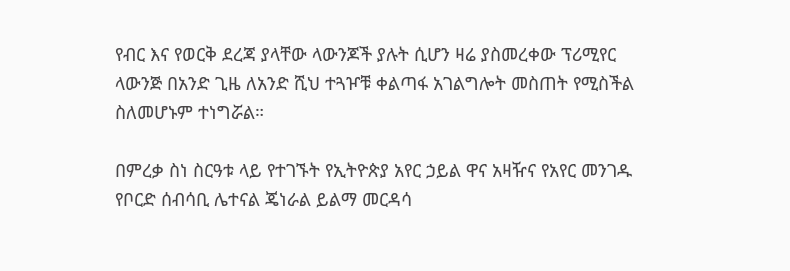የብር እና የወርቅ ደረጃ ያላቸው ላውንጆች ያሉት ሲሆን ዛሬ ያስመረቀው ፕሪሚየር ላውንጅ በአንድ ጊዜ ለአንድ ሺህ ተጓዦቹ ቀልጣፋ አገልግሎት መስጠት የሚስችል ስለመሆኑም ተነግሯል።

በምረቃ ስነ ስርዓቱ ላይ የተገኙት የኢትዮጵያ አየር ኃይል ዋና አዛዥና የአየር መንገዱ የቦርድ ሰብሳቢ ሌተናል ጄነራል ይልማ መርዳሳ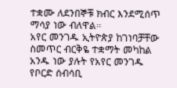ተቋሙ ለደንበኞቹ ክብር እንደሚሰጥ ማሳያ ነው ብለዋል።
አየር መንገዱ ኢትዮጵያ ከገነባቻቸው ስመጥር ብርቅዬ ተቋማት መካከል አንዱ ነው ያሉት የአየር መንገዱ የቦርድ ሰብሳቢ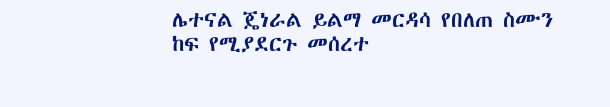ሌተናል ጄነራል ይልማ መርዳሳ የበለጠ ስሙን ከፍ የሚያደርጉ መሰረተ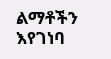ልማቶችን እየገነባ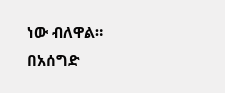ነው ብለዋል።
በአሰግድ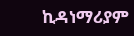ኪዳነማሪያም